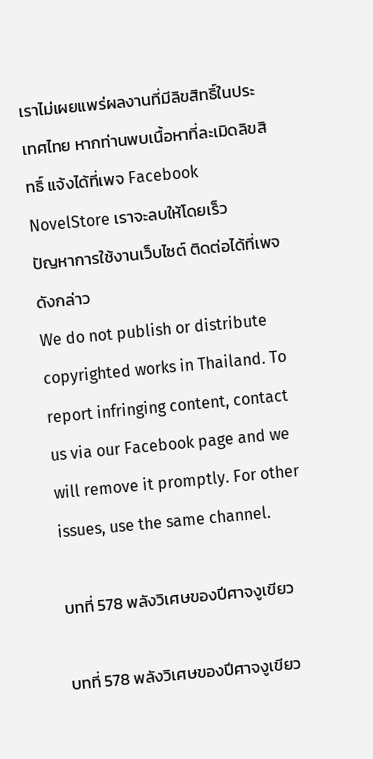เราไม่เผยแพร่ผลงานที่มีลิขสิทธิ์ในประเทศไทย หากท่านพบเนื้อหาที่ละเมิดลิขสิทธิ์ แจ้งได้ที่เพจ Facebook NovelStore เราจะลบให้โดยเร็ว
ปัญหาการใช้งานเว็บไซต์ ติดต่อได้ที่เพจดังกล่าว
We do not publish or distribute copyrighted works in Thailand. To report infringing content, contact us via our Facebook page and we will remove it promptly. For other issues, use the same channel.

บทที่ 578 พลังวิเศษของปีศาจงูเขียว

บทที่ 578 พลังวิเศษของปีศาจงูเขียว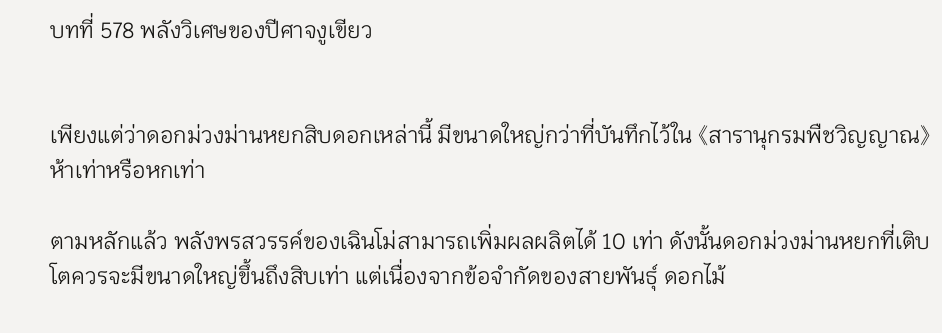บทที่ 578 พลังวิเศษของปีศาจงูเขียว


เพียงแต่ว่าดอกม่วงม่านหยกสิบดอกเหล่านี้ มีขนาดใหญ่กว่าที่บันทึกไว้ใน 《สารานุกรมพืชวิญญาณ》ห้าเท่าหรือหกเท่า

ตามหลักแล้ว พลังพรสวรรค์ของเฉินโม่สามารถเพิ่มผลผลิตได้ 10 เท่า ดังนั้นดอกม่วงม่านหยกที่เติบโตควรจะมีขนาดใหญ่ขึ้นถึงสิบเท่า แต่เนื่องจากข้อจำกัดของสายพันธุ์ ดอกไม้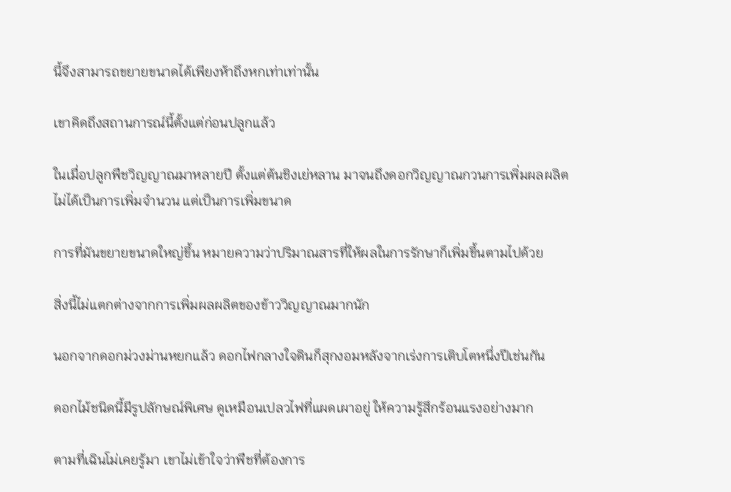นี้จึงสามารถขยายขนาดได้เพียงห้าถึงหกเท่าเท่านั้น

เขาคิดถึงสถานการณ์นี้ตั้งแต่ก่อนปลูกแล้ว

ในเมื่อปลูกพืชวิญญาณมาหลายปี ตั้งแต่ต้นชิงเย่หลาน มาจนถึงดอกวิญญาณกวนการเพิ่มผลผลิตไม่ได้เป็นการเพิ่มจำนวน แต่เป็นการเพิ่มขนาด

การที่มันขยายขนาดใหญ่ขึ้น หมายความว่าปริมาณสารที่ให้ผลในการรักษาก็เพิ่มขึ้นตามไปด้วย

สิ่งนี้ไม่แตกต่างจากการเพิ่มผลผลิตของข้าววิญญาณมากนัก

นอกจากดอกม่วงม่านหยกแล้ว ดอกไฟกลางใจดินก็สุกงอมหลังจากเร่งการเติบโตหนึ่งปีเช่นกัน

ดอกไม้ชนิดนี้มีรูปลักษณ์พิเศษ ดูเหมือนเปลวไฟที่แผดเผาอยู่ ให้ความรู้สึกร้อนแรงอย่างมาก

ตามที่เฉินโม่เคยรู้มา เขาไม่เข้าใจว่าพืชที่ต้องการ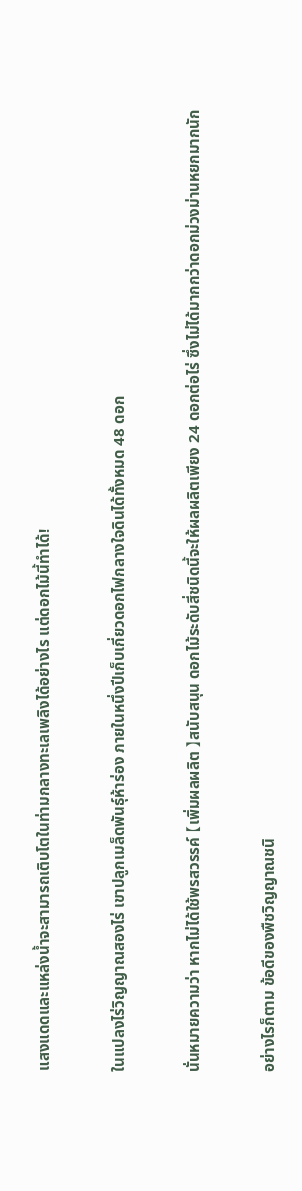แสงแดดและแหล่งน้ำจะสามารถเติบโตในท่ามกลางทะเลเพลิงได้อย่างไร แต่ดอกไม้นี้ทำได้!

ในแปลงไร่วิญญาณสองไร่ เขาปลูกเมล็ดพันธุ์ห้าร่อง ภายในหนึ่งปีเก็บเกี่ยวดอกไฟกลางใจดินได้ทั้งหมด 48 ดอก

นั่นหมายความว่า หากไม่ได้ใช้พรสวรรค์ 【เพิ่มผลผลิต 】สนับสนุน ดอกไม้ระดับสี่ชนิดนี้จะให้ผลผลิตเพียง 24 ดอกต่อไร่ ซึ่งไม่ได้มากกว่าดอกม่วงม่านหยกมากนัก

อย่างไรก็ตาม ข้อดีของพืชวิญญาณชนิ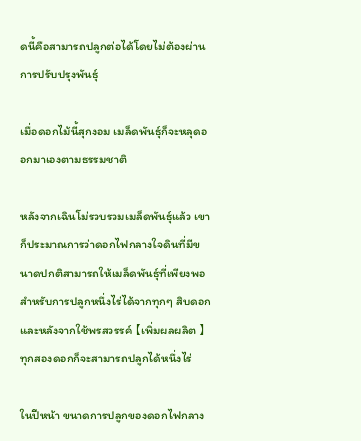ดนี้คือสามารถปลูกต่อได้โดยไม่ต้องผ่านการปรับปรุงพันธุ์

เมื่อดอกไม้นี้สุกงอม เมล็ดพันธุ์ก็จะหลุดออกมาเองตามธรรมชาติ

หลังจากเฉินโม่รวบรวมเมล็ดพันธุ์แล้ว เขาก็ประมาณการว่าดอกไฟกลางใจดินที่มีขนาดปกติสามารถให้เมล็ดพันธุ์ที่เพียงพอสำหรับการปลูกหนึ่งไร่ได้จากทุกๆ สิบดอก และหลังจากใช้พรสวรรค์ 【เพิ่มผลผลิต 】ทุกสองดอกก็จะสามารถปลูกได้หนึ่งไร่

ในปีหน้า ขนาดการปลูกของดอกไฟกลาง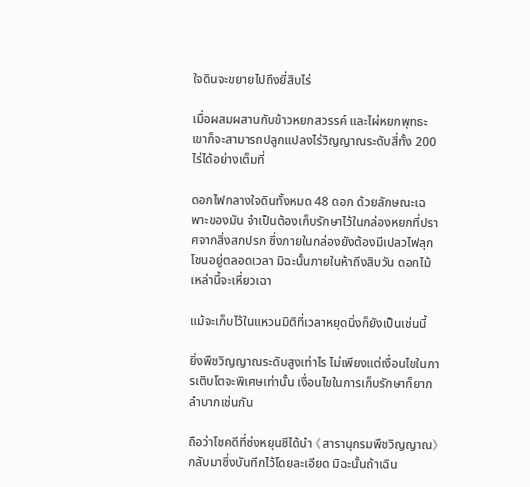ใจดินจะขยายไปถึงยี่สิบไร่

เมื่อผสมผสานกับข้าวหยกสวรรค์ และไผ่หยกพุทธะ เขาก็จะสามารถปลูกแปลงไร่วิญญาณระดับสี่ทั้ง 200 ไร่ได้อย่างเต็มที่

ดอกไฟกลางใจดินทั้งหมด 48 ดอก ด้วยลักษณะเฉพาะของมัน จำเป็นต้องเก็บรักษาไว้ในกล่องหยกที่ปราศจากสิ่งสกปรก ซึ่งภายในกล่องยังต้องมีเปลวไฟลุกโชนอยู่ตลอดเวลา มิฉะนั้นภายในห้าถึงสิบวัน ดอกไม้เหล่านี้จะเหี่ยวเฉา

แม้จะเก็บไว้ในแหวนมิติที่เวลาหยุดนิ่งก็ยังเป็นเช่นนี้

ยิ่งพืชวิญญาณระดับสูงเท่าไร ไม่เพียงแต่เงื่อนไขในการเติบโตจะพิเศษเท่านั้น เงื่อนไขในการเก็บรักษาก็ยากลำบากเช่นกัน

ถือว่าโชคดีที่ซ่งหยุนซีได้นำ 《สารานุกรมพืชวิญญาณ》กลับมาซึ่งบันทึกไว้โดยละเอียด มิฉะนั้นถ้าเฉิน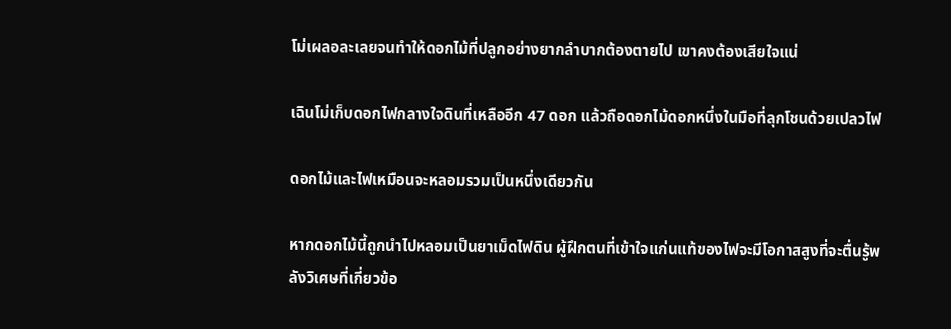โม่เผลอละเลยจนทำให้ดอกไม้ที่ปลูกอย่างยากลำบากต้องตายไป เขาคงต้องเสียใจแน่

เฉินโม่เก็บดอกไฟกลางใจดินที่เหลืออีก 47 ดอก แล้วถือดอกไม้ดอกหนึ่งในมือที่ลุกโชนด้วยเปลวไฟ

ดอกไม้และไฟเหมือนจะหลอมรวมเป็นหนึ่งเดียวกัน

หากดอกไม้นี้ถูกนำไปหลอมเป็นยาเม็ดไฟดิน ผู้ฝึกตนที่เข้าใจแก่นแท้ของไฟจะมีโอกาสสูงที่จะตื่นรู้พลังวิเศษที่เกี่ยวข้อ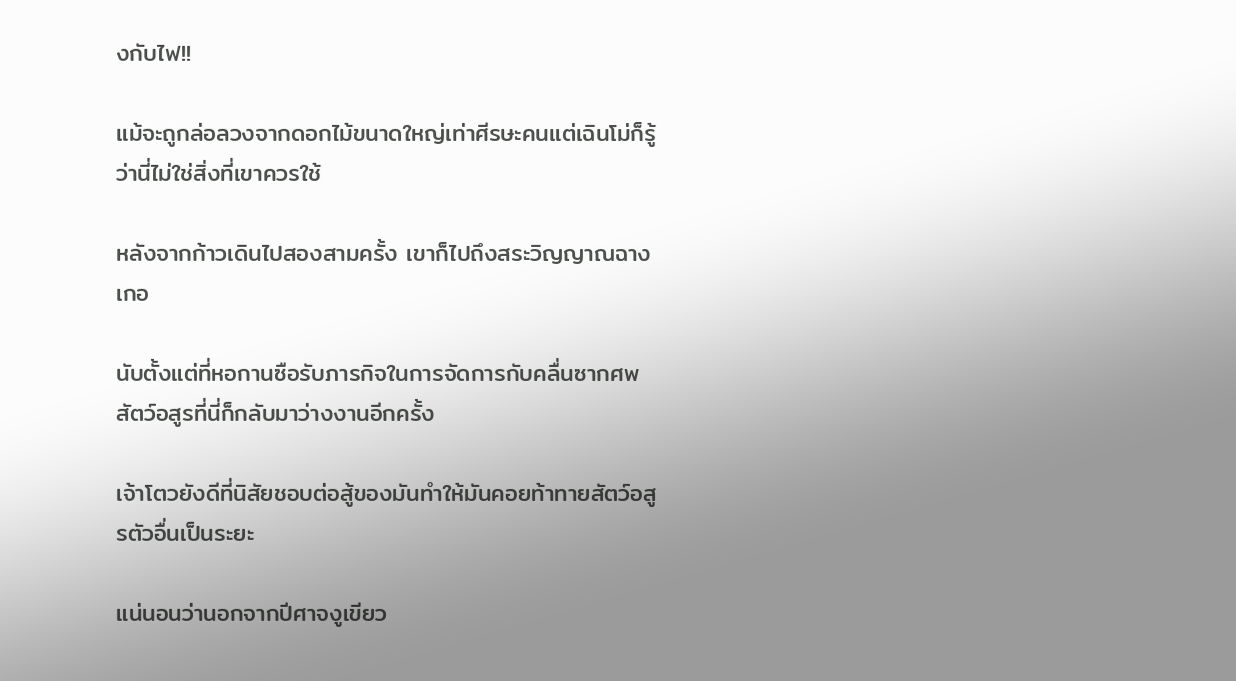งกับไฟ!!

แม้จะถูกล่อลวงจากดอกไม้ขนาดใหญ่เท่าศีรษะคนแต่เฉินโม่ก็รู้ว่านี่ไม่ใช่สิ่งที่เขาควรใช้

หลังจากก้าวเดินไปสองสามครั้ง เขาก็ไปถึงสระวิญญาณฉางเกอ

นับตั้งแต่ที่หอกานซือรับภารกิจในการจัดการกับคลื่นซากศพ สัตว์อสูรที่นี่ก็กลับมาว่างงานอีกครั้ง

เจ้าโตวยังดีที่นิสัยชอบต่อสู้ของมันทำให้มันคอยท้าทายสัตว์อสูรตัวอื่นเป็นระยะ

แน่นอนว่านอกจากปีศาจงูเขียว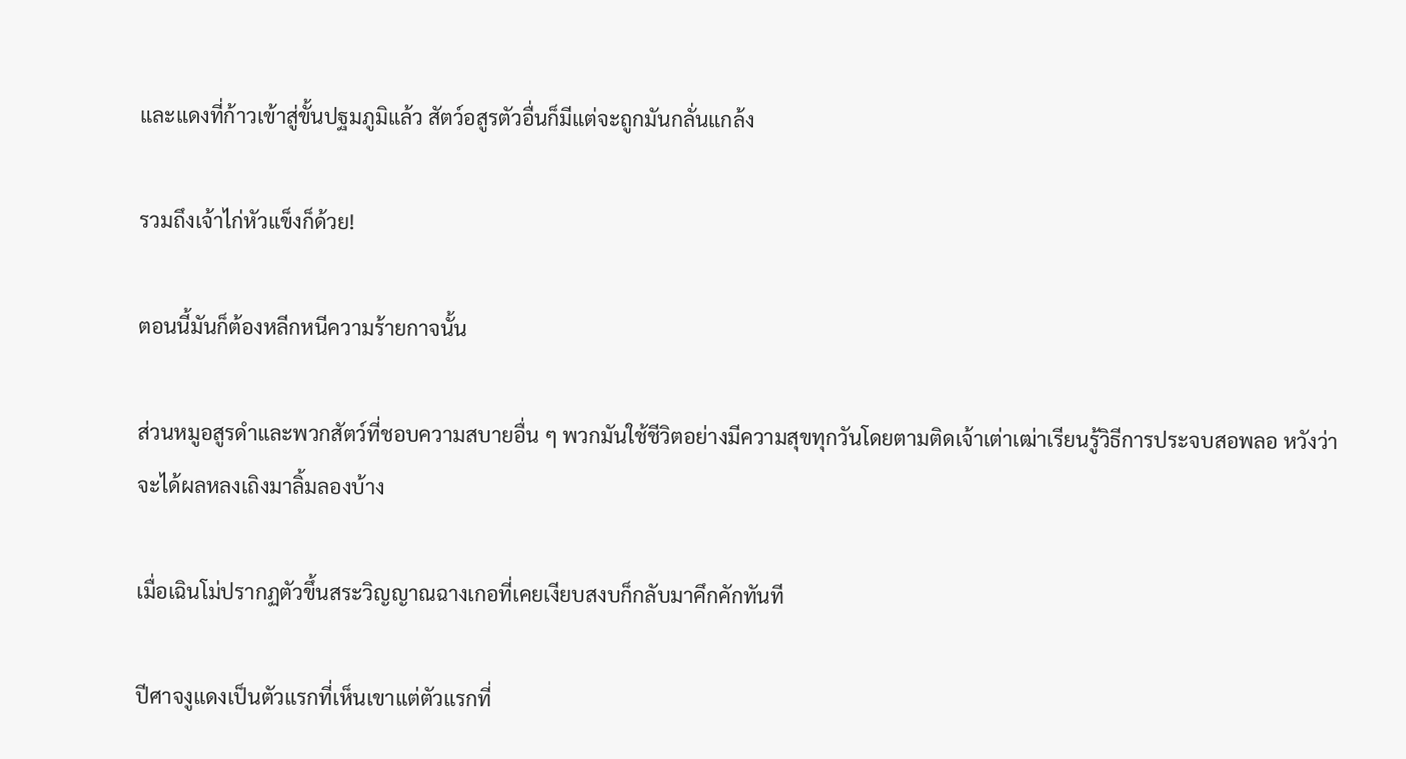และแดงที่ก้าวเข้าสู่ขั้นปฐมภูมิแล้ว สัตว์อสูรตัวอื่นก็มีแต่จะถูกมันกลั่นแกล้ง

รวมถึงเจ้าไก่หัวแข็งก็ด้วย!

ตอนนี้มันก็ต้องหลีกหนีความร้ายกาจนั้น

ส่วนหมูอสูรดำและพวกสัตว์ที่ชอบความสบายอื่น ๆ พวกมันใช้ชีวิตอย่างมีความสุขทุกวันโดยตามติดเจ้าเต่าเฒ่าเรียนรู้วิธีการประจบสอพลอ หวังว่าจะได้ผลหลงเถิงมาลิ้มลองบ้าง

เมื่อเฉินโม่ปรากฏตัวขึ้นสระวิญญาณฉางเกอที่เคยเงียบสงบก็กลับมาคึกคักทันที

ปีศาจงูแดงเป็นตัวแรกที่เห็นเขาแต่ตัวแรกที่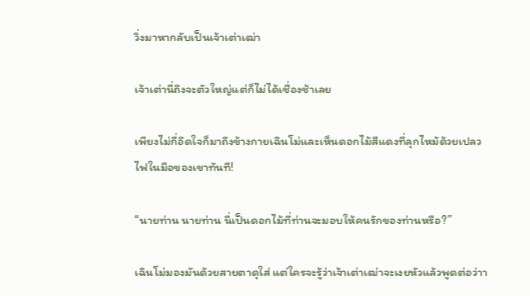วิ่งมาหากลับเป็นเจ้าเต่าเฒ่า

เจ้าเต่านี่ถึงจะตัวใหญ่แต่ก็ไม่ได้เชื่องช้าเลย

เพียงไม่กี่อึดใจก็มาถึงข้างกายเฉินโม่และเห็นดอกไม้สีแดงที่ลุกไหม้ด้วยเปลวไฟในมือของเขาทันที!

“นายท่าน นายท่าน นี่เป็นดอกไม้ที่ท่านจะมอบให้คนรักของท่านหรือ?”

เฉินโม่มองมันด้วยสายตาดุใส่ แต่ใครจะรู้ว่าเจ้าเต่าเฒ่าจะเงยหัวแล้วพูดต่อว่าา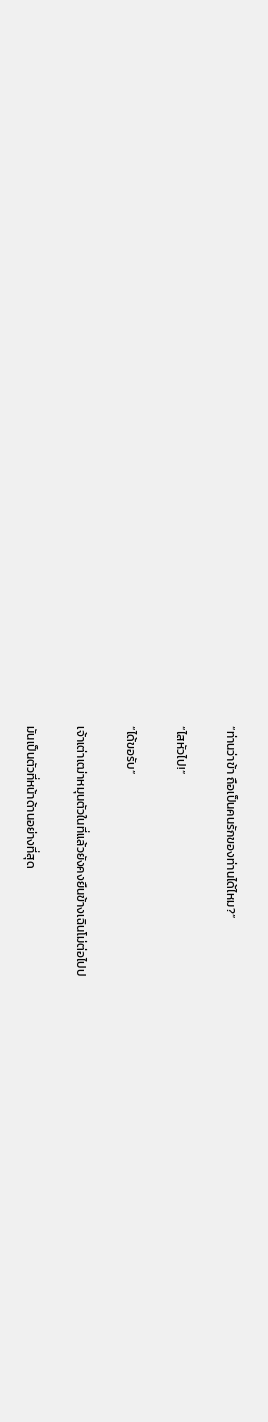“ท่านว่าข้า ถือเป็นคนรักของท่านได้ไหม?”

“ไสหัวไป!”

“ได้ขอรับ”

เจ้าเต่าเฒ่าหมุนตัวในที่แล้วยังคงยืนข้างเฉินโม่ต่อไปป

มันเป็นตัวที่หน้าด้านอย่างที่สุด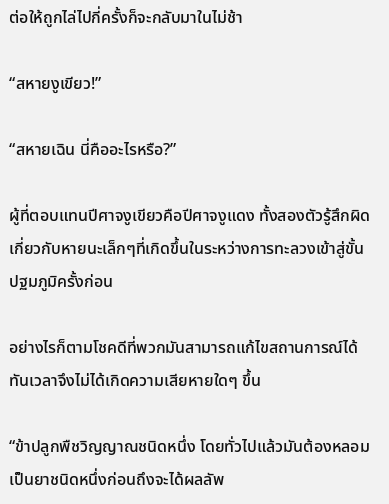ต่อให้ถูกไล่ไปกี่ครั้งก็จะกลับมาในไม่ช้า

“สหายงูเขียว!”

“สหายเฉิน นี่คืออะไรหรือ?”

ผู้ที่ตอบแทนปีศาจงูเขียวคือปีศาจงูแดง ทั้งสองตัวรู้สึกผิดเกี่ยวกับหายนะเล็กๆที่เกิดขึ้นในระหว่างการทะลวงเข้าสู่ขั้นปฐมภูมิครั้งก่อน

อย่างไรก็ตามโชคดีที่พวกมันสามารถแก้ไขสถานการณ์ได้ทันเวลาจึงไม่ได้เกิดความเสียหายใดๆ ขึ้น

“ข้าปลูกพืชวิญญาณชนิดหนึ่ง โดยทั่วไปแล้วมันต้องหลอมเป็นยาชนิดหนึ่งก่อนถึงจะได้ผลลัพ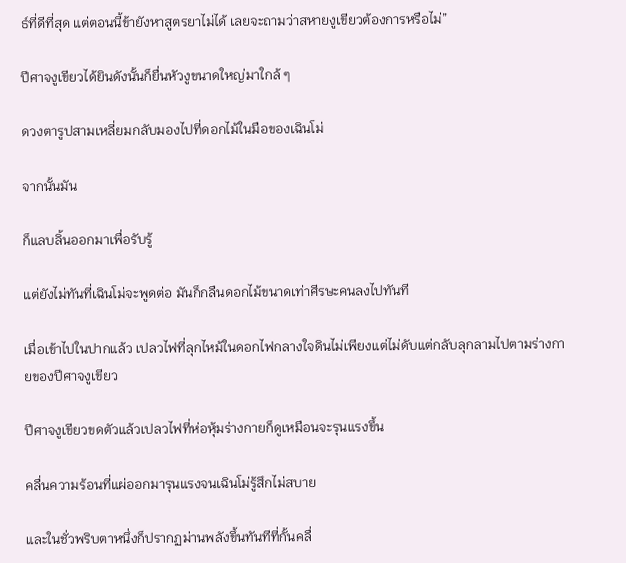ธ์ที่ดีที่สุด แต่ตอนนี้ข้ายังหาสูตรยาไม่ได้ เลยจะถามว่าสหายงูเขียวต้องการหรือไม่”

ปีศาจงูเขียวได้ยินดังนั้นก็ยื่นหัวงูขนาดใหญ่มาใกล้ ๆ

ดวงตารูปสามเหลี่ยมกลับมองไปที่ดอกไม้ในมือของเฉินโม่

จากนั้นมัน

ก็แลบลิ้นออกมาเพื่อรับรู้

แต่ยังไม่ทันที่เฉินโม่จะพูดต่อ มันก็กลืนดอกไม้ขนาดเท่าศีรษะคนลงไปทันที

เมื่อเข้าไปในปากแล้ว เปลวไฟที่ลุกไหม้ในดอกไฟกลางใจดินไม่เพียงแต่ไม่ดับแต่กลับลุกลามไปตามร่างกายของปีศาจงูเขียว

ปีศาจงูเขียวขดตัวแล้วเปลวไฟที่ห่อหุ้มร่างกายก็ดูเหมือนจะรุนแรงขึ้น

คลื่นความร้อนที่แผ่ออกมารุนแรงจนเฉินโม่รู้สึกไม่สบาย

และในชั่วพริบตาหนึ่งก็ปรากฏม่านพลังขึ้นทันทีที่กั้นคลื่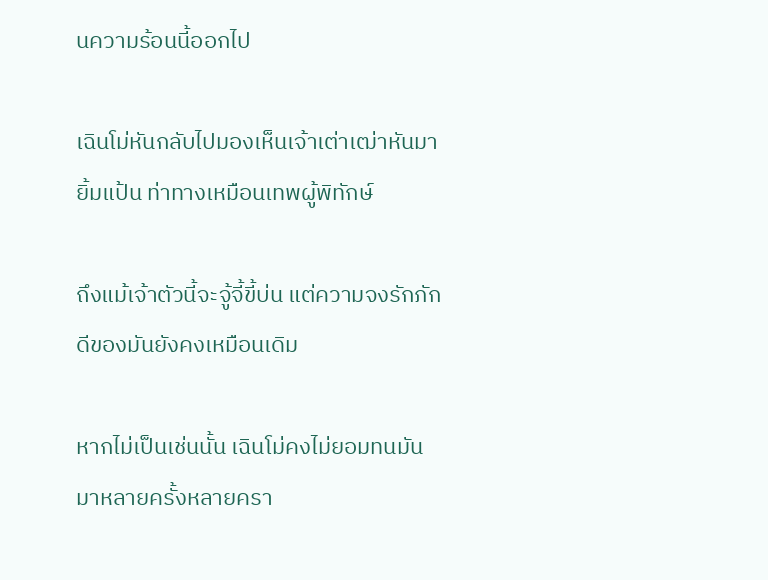นความร้อนนี้ออกไป

เฉินโม่หันกลับไปมองเห็นเจ้าเต่าเฒ่าหันมายิ้มแป้น ท่าทางเหมือนเทพผู้พิทักษ์

ถึงแม้เจ้าตัวนี้จะจู้จี้ขี้บ่น แต่ความจงรักภักดีของมันยังคงเหมือนเดิม

หากไม่เป็นเช่นนั้น เฉินโม่คงไม่ยอมทนมันมาหลายครั้งหลายครา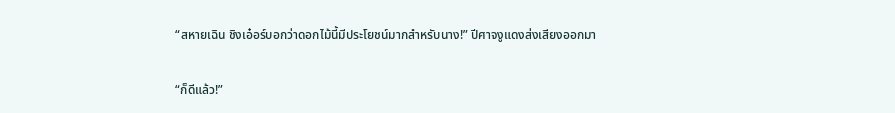“สหายเฉิน ชิงเอ๋อร์บอกว่าดอกไม้นี้มีประโยชน์มากสำหรับนาง!” ปีศาจงูแดงส่งเสียงออกมา

“ก็ดีแล้ว!”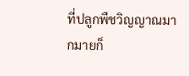ที่ปลูกพืชวิญญาณมากมายก็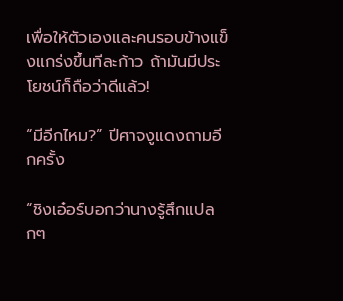เพื่อให้ตัวเองและคนรอบข้างแข็งแกร่งขึ้นทีละก้าว ถ้ามันมีประโยชน์ก็ถือว่าดีแล้ว!

“มีอีกไหม?” ปีศาจงูแดงถามอีกครั้ง

“ชิงเอ๋อร์บอกว่านางรู้สึกแปลกๆ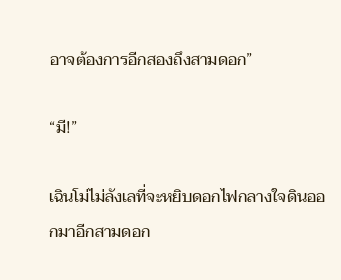อาจต้องการอีกสองถึงสามดอก”

“มี!”

เฉินโม่ไม่ลังเลที่จะหยิบดอกไฟกลางใจดินออกมาอีกสามดอก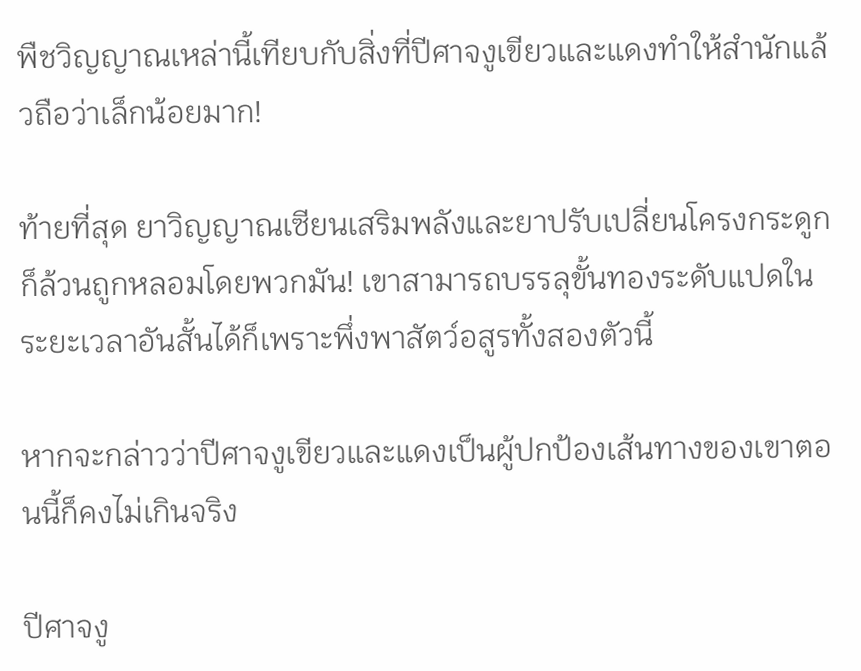พืชวิญญาณเหล่านี้เทียบกับสิ่งที่ปีศาจงูเขียวและแดงทำให้สำนักแล้วถือว่าเล็กน้อยมาก!

ท้ายที่สุด ยาวิญญาณเซียนเสริมพลังและยาปรับเปลี่ยนโครงกระดูก ก็ล้วนถูกหลอมโดยพวกมัน! เขาสามารถบรรลุขั้นทองระดับแปดในระยะเวลาอันสั้นได้ก็เพราะพึ่งพาสัตว์อสูรทั้งสองตัวนี้

หากจะกล่าวว่าปีศาจงูเขียวและแดงเป็นผู้ปกป้องเส้นทางของเขาตอนนี้ก็คงไม่เกินจริง

ปีศาจงู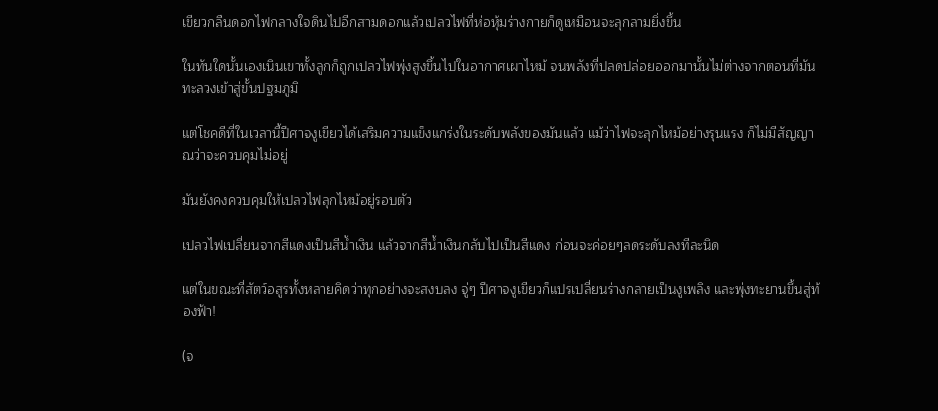เขียวกลืนดอกไฟกลางใจดินไปอีกสามดอกแล้วเปลวไฟที่ห่อหุ้มร่างกายก็ดูเหมือนจะลุกลามยิ่งขึ้น

ในทันใดนั้นเองเนินเขาทั้งลูกก็ถูกเปลวไฟพุ่งสูงขึ้นไปในอากาศเผาไหม้ จนพลังที่ปลดปล่อยออกมานั้นไม่ต่างจากตอนที่มันทะลวงเข้าสู่ขั้นปฐมภูมิ

แต่โชคดีที่ในเวลานี้ปีศาจงูเขียวได้เสริมความแข็งแกร่งในระดับพลังของมันแล้ว แม้ว่าไฟจะลุกไหม้อย่างรุนแรง ก็ไม่มีสัญญาณว่าจะควบคุมไม่อยู่

มันยังคงควบคุมให้เปลวไฟลุกไหม้อยู่รอบตัว

เปลวไฟเปลี่ยนจากสีแดงเป็นสีน้ำเงิน แล้วจากสีน้ำเงินกลับไปเป็นสีแดง ก่อนจะค่อยๆลดระดับลงทีละนิด

แต่ในขณะที่สัตว์อสูรทั้งหลายคิดว่าทุกอย่างจะสงบลง จู่ๆ ปีศาจงูเขียวก็แปรเปลี่ยนร่างกลายเป็นงูเพลิง และพุ่งทะยานขึ้นสู่ท้องฟ้า!

(จ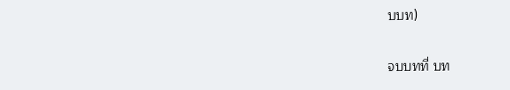บบท)

จบบทที่ บท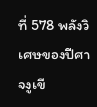ที่ 578 พลังวิเศษของปีศาจงูเขี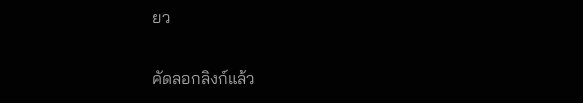ยว

คัดลอกลิงก์แล้ว